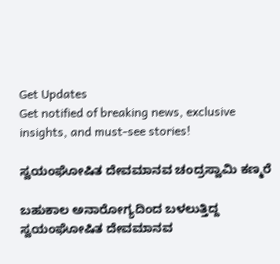Get Updates
Get notified of breaking news, exclusive insights, and must-see stories!

ಸ್ವಯಂಘೋಷಿತ ದೇವಮಾನವ ಚಂದ್ರಸ್ವಾಮಿ ಕಣ್ಮರೆ

ಬಹುಕಾಲ ಅನಾರೋಗ್ಯದಿಂದ ಬಳಲುತ್ತಿದ್ದ ಸ್ವಯಂಘೋಷಿತ ದೇವಮಾನವ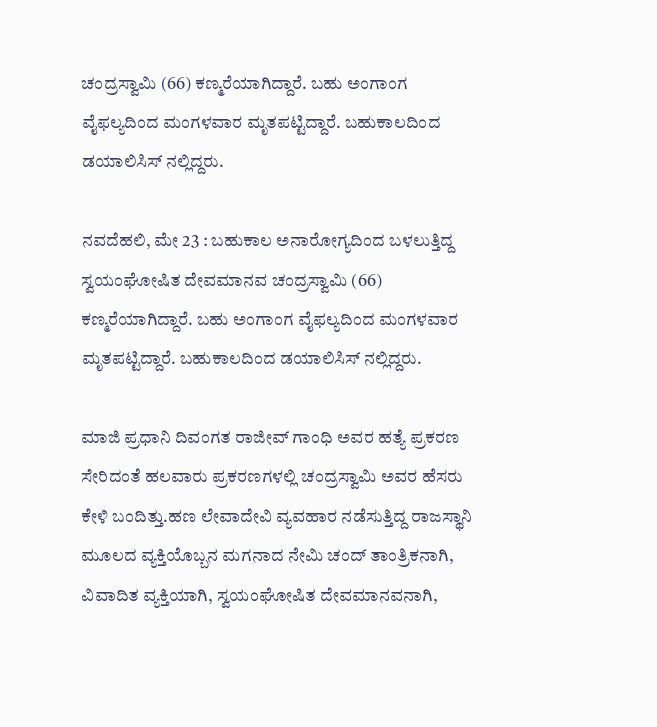ಚಂದ್ರಸ್ವಾಮಿ (66) ಕಣ್ಮರೆಯಾಗಿದ್ದಾರೆ. ಬಹು ಅಂಗಾಂಗ ವೈಫಲ್ಯದಿಂದ ಮಂಗಳವಾರ ಮೃತಪಟ್ಟಿದ್ದಾರೆ. ಬಹುಕಾಲದಿಂದ ಡಯಾಲಿಸಿಸ್ ನಲ್ಲಿದ್ದರು.

ನವದೆಹಲಿ, ಮೇ 23 : ಬಹುಕಾಲ ಅನಾರೋಗ್ಯದಿಂದ ಬಳಲುತ್ತಿದ್ದ ಸ್ವಯಂಘೋಷಿತ ದೇವಮಾನವ ಚಂದ್ರಸ್ವಾಮಿ (66) ಕಣ್ಮರೆಯಾಗಿದ್ದಾರೆ. ಬಹು ಅಂಗಾಂಗ ವೈಫಲ್ಯದಿಂದ ಮಂಗಳವಾರ ಮೃತಪಟ್ಟಿದ್ದಾರೆ. ಬಹುಕಾಲದಿಂದ ಡಯಾಲಿಸಿಸ್ ನಲ್ಲಿದ್ದರು.

ಮಾಜಿ ಪ್ರಧಾನಿ ದಿವಂಗತ ರಾಜೀವ್ ಗಾಂಧಿ ಅವರ ಹತ್ಯೆ ಪ್ರಕರಣ ಸೇರಿದಂತೆ ಹಲವಾರು ಪ್ರಕರಣಗಳಲ್ಲಿ ಚಂದ್ರಸ್ವಾಮಿ ಅವರ ಹೆಸರು ಕೇಳಿ ಬಂದಿತ್ತು.ಹಣ ಲೇವಾದೇವಿ ವ್ಯವಹಾರ ನಡೆಸುತ್ತಿದ್ದ ರಾಜಸ್ಥಾನಿ ಮೂಲದ ವ್ಯಕ್ತಿಯೊಬ್ಬನ ಮಗನಾದ ನೇಮಿ ಚಂದ್ ತಾಂತ್ರಿಕನಾಗಿ, ವಿವಾದಿತ ವ್ಯಕ್ತಿಯಾಗಿ, ಸ್ವಯಂಘೋಷಿತ ದೇವಮಾನವನಾಗಿ,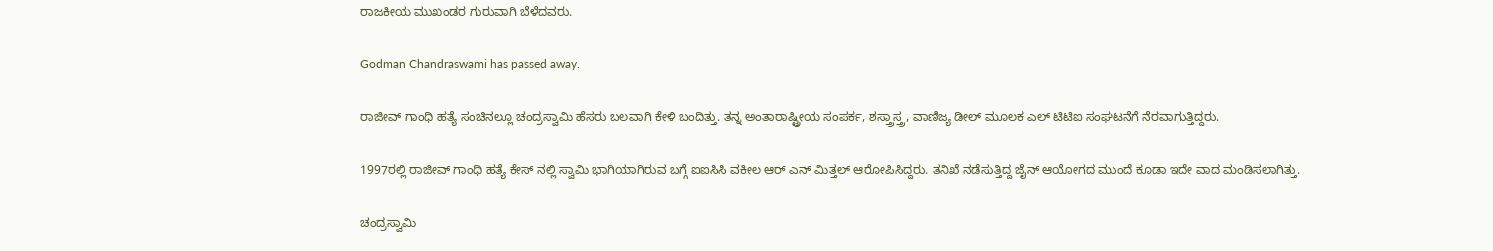ರಾಜಕೀಯ ಮುಖಂಡರ ಗುರುವಾಗಿ ಬೆಳೆದವರು.

Godman Chandraswami has passed away.

ರಾಜೀವ್ ಗಾಂಧಿ ಹತ್ಯೆ ಸಂಚಿನಲ್ಲೂ ಚಂದ್ರಸ್ವಾಮಿ ಹೆಸರು ಬಲವಾಗಿ ಕೇಳಿ ಬಂದಿತ್ತು. ತನ್ನ ಅಂತಾರಾಷ್ಟ್ರೀಯ ಸಂಪರ್ಕ, ಶಸ್ತ್ರಾಸ್ತ್ರ, ವಾಣಿಜ್ಯ ಡೀಲ್ ಮೂಲಕ ಎಲ್ ಟಿಟಿಐ ಸಂಘಟನೆಗೆ ನೆರವಾಗುತ್ತಿದ್ದರು.

1997ರಲ್ಲಿ ರಾಜೀವ್ ಗಾಂಧಿ ಹತ್ಯೆ ಕೇಸ್ ನಲ್ಲಿ ಸ್ವಾಮಿ ಭಾಗಿಯಾಗಿರುವ ಬಗ್ಗೆ ಐಐಸಿಸಿ ವಕೀಲ ಆರ್ ಎನ್ ಮಿತ್ತಲ್ ಆರೋಪಿಸಿದ್ದರು. ತನಿಖೆ ನಡೆಸುತ್ತಿದ್ದ ಜೈನ್ ಆಯೋಗದ ಮುಂದೆ ಕೂಡಾ ಇದೇ ವಾದ ಮಂಡಿಸಲಾಗಿತ್ತು.

ಚಂದ್ರಸ್ವಾಮಿ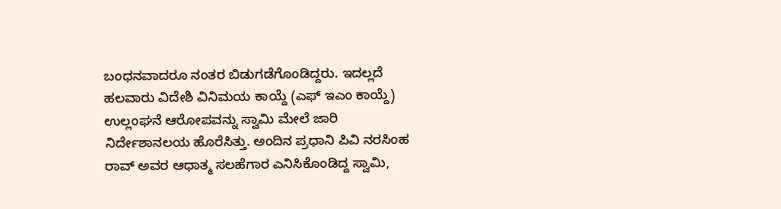ಬಂಧನವಾದರೂ ನಂತರ ಬಿಡುಗಡೆಗೊಂಡಿದ್ದರು. ಇದಲ್ಲದೆ ಹಲವಾರು ವಿದೇಶಿ ವಿನಿಮಯ ಕಾಯ್ದೆ (ಎಫ್ ಇಎಂ ಕಾಯ್ದೆ) ಉಲ್ಲಂಘನೆ ಆರೋಪವನ್ನು ಸ್ವಾಮಿ ಮೇಲೆ ಜಾರಿ ನಿರ್ದೇಶಾನಲಯ ಹೊರೆಸಿತ್ತು. ಅಂದಿನ ಪ್ರಧಾನಿ ಪಿವಿ ನರಸಿಂಹ ರಾವ್ ಅವರ ಆಧಾತ್ಮ ಸಲಹೆಗಾರ ಎನಿಸಿಕೊಂಡಿದ್ದ ಸ್ವಾಮಿ,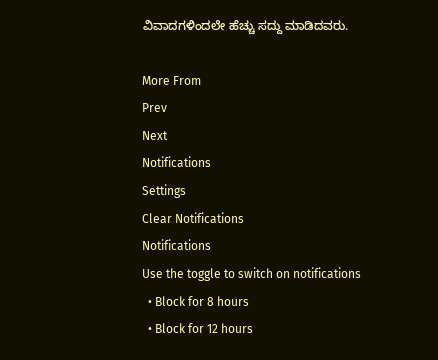ವಿವಾದಗಳಿಂದಲೇ ಹೆಚ್ಚು ಸದ್ದು ಮಾಡಿದವರು.

More From
Prev
Next
Notifications
Settings
Clear Notifications
Notifications
Use the toggle to switch on notifications
  • Block for 8 hours
  • Block for 12 hours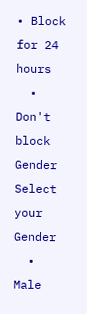• Block for 24 hours
  • Don't block
Gender
Select your Gender
  • Male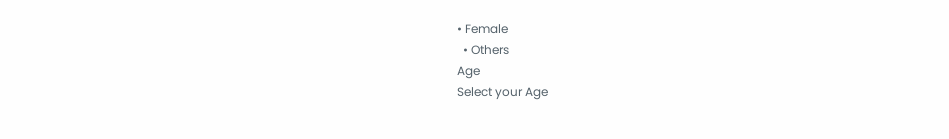• Female
  • Others
Age
Select your Age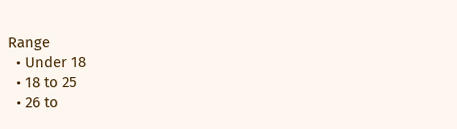Range
  • Under 18
  • 18 to 25
  • 26 to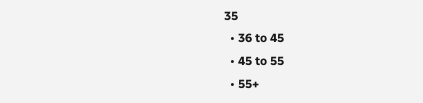35
  • 36 to 45
  • 45 to 55
  • 55+